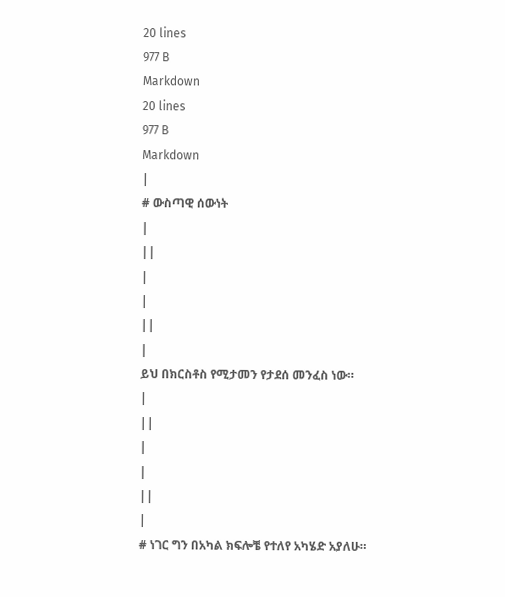20 lines
977 B
Markdown
20 lines
977 B
Markdown
|
# ውስጣዊ ሰውነት
|
||
|
|
||
|
ይህ በክርስቶስ የሚታመን የታደሰ መንፈስ ነው።
|
||
|
|
||
|
# ነገር ግን በአካል ክፍሎቼ የተለየ አካሄድ አያለሁ።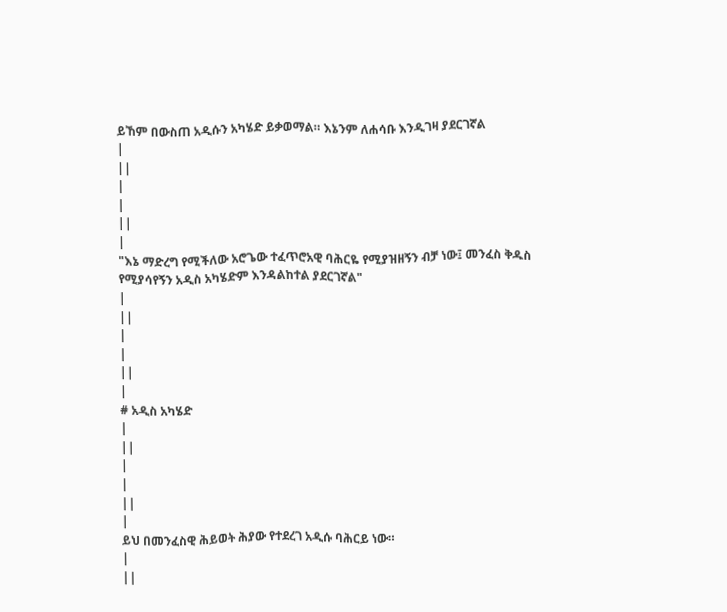ይኸም በውስጠ አዲሱን አካሄድ ይቃወማል። እኔንም ለሐሳቡ እንዲገዛ ያደርገኛል
|
||
|
|
||
|
"እኔ ማድረግ የሚችለው አሮጌው ተፈጥሮአዊ ባሕርዬ የሚያዝዘኝን ብቻ ነው፤ መንፈስ ቅዱስ የሚያሳየኝን አዲስ አካሄድም እንዳልከተል ያደርገኛል"
|
||
|
|
||
|
# አዲስ አካሄድ
|
||
|
|
||
|
ይህ በመንፈስዊ ሕይወት ሕያው የተደረገ አዲሱ ባሕርይ ነው።
|
||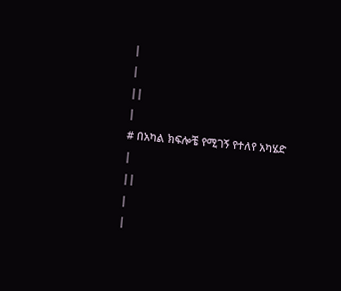|
|
||
|
# በአካል ክፍሎቼ የሚገኝ የተለየ አካሄድ
|
||
|
|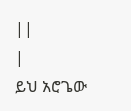||
|
ይህ አሮጌው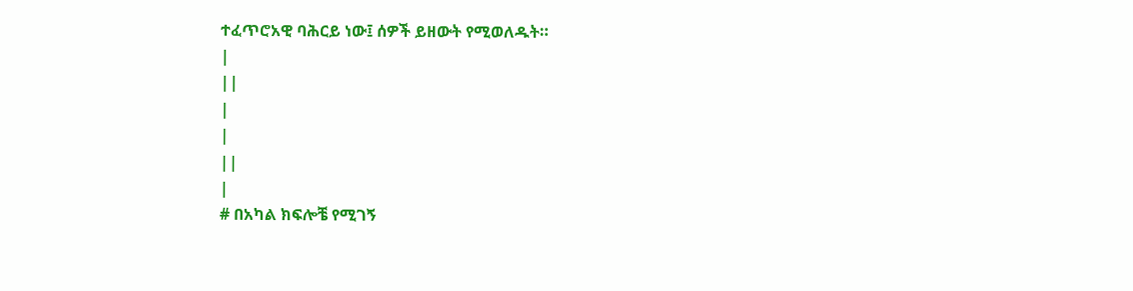ተፈጥሮአዊ ባሕርይ ነው፤ ሰዎች ይዘውት የሚወለዱት።
|
||
|
|
||
|
# በአካል ክፍሎቼ የሚገኝ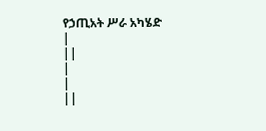የኃጢአት ሥራ አካሄድ
|
||
|
|
||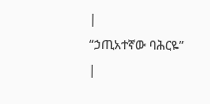|
“ኃጢአተኛው ባሕርዬ”
|